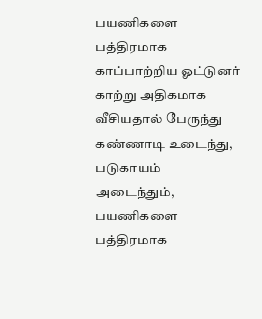பயணிகளை பத்திரமாக காப்பாற்றிய ஓட்டுனர்
காற்று அதிகமாக வீசியதால் பேருந்து கண்ணாடி உடைந்து, படுகாயம் அடைந்தும், பயணிகளை பத்திரமாக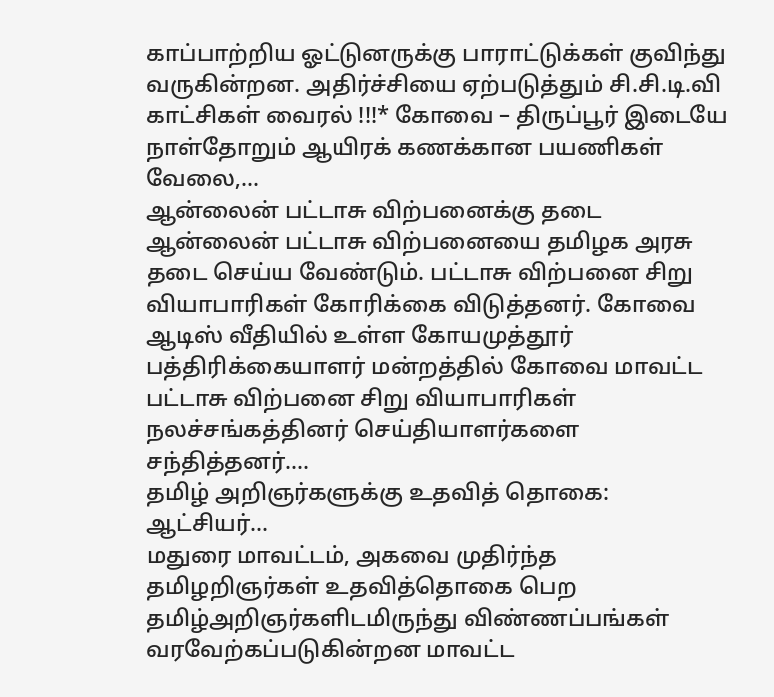காப்பாற்றிய ஓட்டுனருக்கு பாராட்டுக்கள் குவிந்து வருகின்றன. அதிர்ச்சியை ஏற்படுத்தும் சி.சி.டி.வி காட்சிகள் வைரல் !!!* கோவை – திருப்பூர் இடையே நாள்தோறும் ஆயிரக் கணக்கான பயணிகள் வேலை,…
ஆன்லைன் பட்டாசு விற்பனைக்கு தடை
ஆன்லைன் பட்டாசு விற்பனையை தமிழக அரசு தடை செய்ய வேண்டும். பட்டாசு விற்பனை சிறு வியாபாரிகள் கோரிக்கை விடுத்தனர். கோவை ஆடிஸ் வீதியில் உள்ள கோயமுத்தூர் பத்திரிக்கையாளர் மன்றத்தில் கோவை மாவட்ட பட்டாசு விற்பனை சிறு வியாபாரிகள் நலச்சங்கத்தினர் செய்தியாளர்களை சந்தித்தனர்.…
தமிழ் அறிஞர்களுக்கு உதவித் தொகை: ஆட்சியர்…
மதுரை மாவட்டம், அகவை முதிர்ந்த தமிழறிஞர்கள் உதவித்தொகை பெற தமிழ்அறிஞர்களிடமிருந்து விண்ணப்பங்கள் வரவேற்கப்படுகின்றன மாவட்ட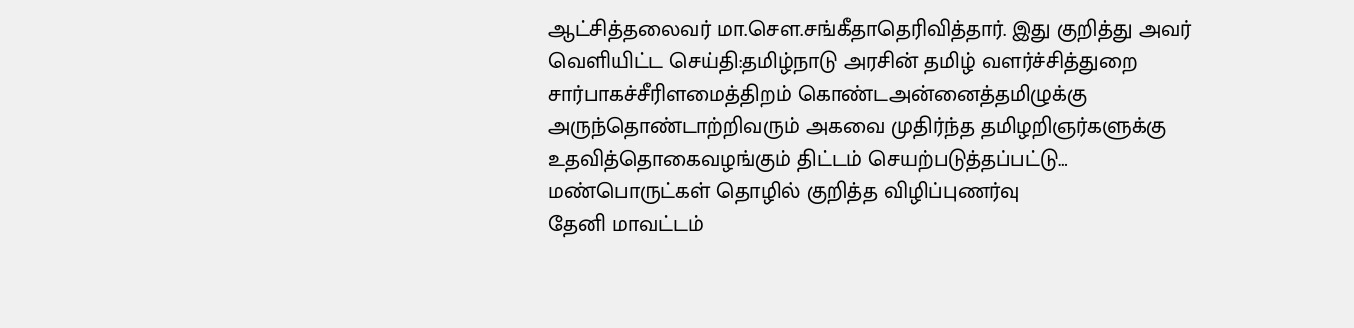ஆட்சித்தலைவர் மா.சௌ.சங்கீதாதெரிவித்தார். இது குறித்து அவர் வெளியிட்ட செய்தி:தமிழ்நாடு அரசின் தமிழ் வளர்ச்சித்துறை சார்பாகச்சீரிளமைத்திறம் கொண்டஅன்னைத்தமிழுக்கு அருந்தொண்டாற்றிவரும் அகவை முதிர்ந்த தமிழறிஞர்களுக்கு உதவித்தொகைவழங்கும் திட்டம் செயற்படுத்தப்பட்டு…
மண்பொருட்கள் தொழில் குறித்த விழிப்புணர்வு
தேனி மாவட்டம்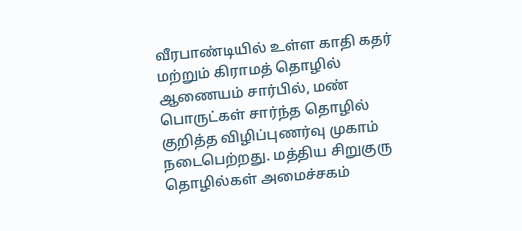வீரபாண்டியில் உள்ள காதி கதர் மற்றும் கிராமத் தொழில் ஆணையம் சார்பில், மண் பொருட்கள் சார்ந்த தொழில் குறித்த விழிப்புணர்வு முகாம் நடைபெற்றது. மத்திய சிறுகுரு தொழில்கள் அமைச்சகம்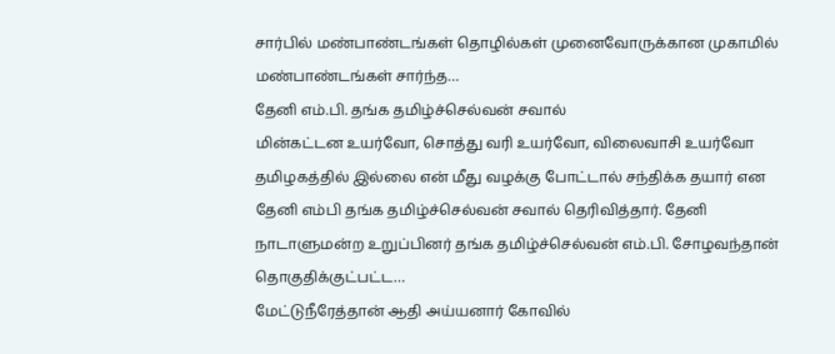சார்பில் மண்பாண்டங்கள் தொழில்கள் முனைவோருக்கான முகாமில் மண்பாண்டங்கள் சார்ந்த…
தேனி எம்.பி. தங்க தமிழ்ச்செல்வன் சவால்
மின்கட்டன உயர்வோ, சொத்து வரி உயர்வோ, விலைவாசி உயர்வோ தமிழகத்தில் இல்லை என் மீது வழக்கு போட்டால் சந்திக்க தயார் என தேனி எம்பி தங்க தமிழ்ச்செல்வன் சவால் தெரிவித்தார். தேனி நாடாளுமன்ற உறுப்பினர் தங்க தமிழ்ச்செல்வன் எம்.பி. சோழவந்தான் தொகுதிக்குட்பட்ட…
மேட்டுநீரேத்தான் ஆதி அய்யனார் கோவில்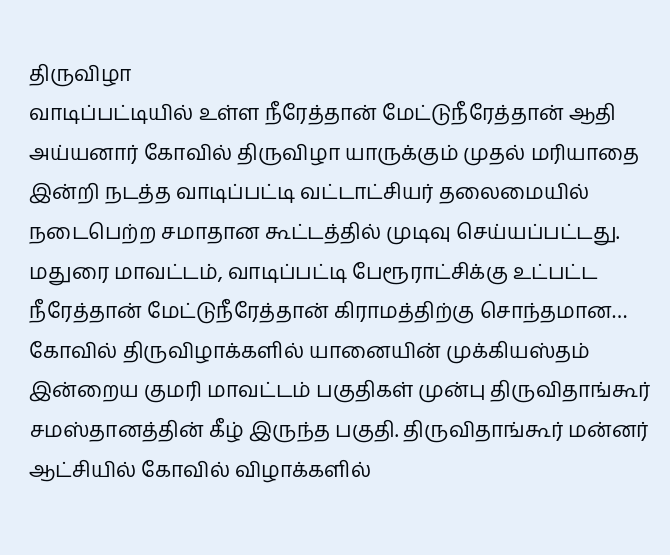திருவிழா
வாடிப்பட்டியில் உள்ள நீரேத்தான் மேட்டுநீரேத்தான் ஆதி அய்யனார் கோவில் திருவிழா யாருக்கும் முதல் மரியாதை இன்றி நடத்த வாடிப்பட்டி வட்டாட்சியர் தலைமையில் நடைபெற்ற சமாதான கூட்டத்தில் முடிவு செய்யப்பட்டது. மதுரை மாவட்டம், வாடிப்பட்டி பேரூராட்சிக்கு உட்பட்ட நீரேத்தான் மேட்டுநீரேத்தான் கிராமத்திற்கு சொந்தமான…
கோவில் திருவிழாக்களில் யானையின் முக்கியஸ்தம்
இன்றைய குமரி மாவட்டம் பகுதிகள் முன்பு திருவிதாங்கூர் சமஸ்தானத்தின் கீழ் இருந்த பகுதி. திருவிதாங்கூர் மன்னர் ஆட்சியில் கோவில் விழாக்களில்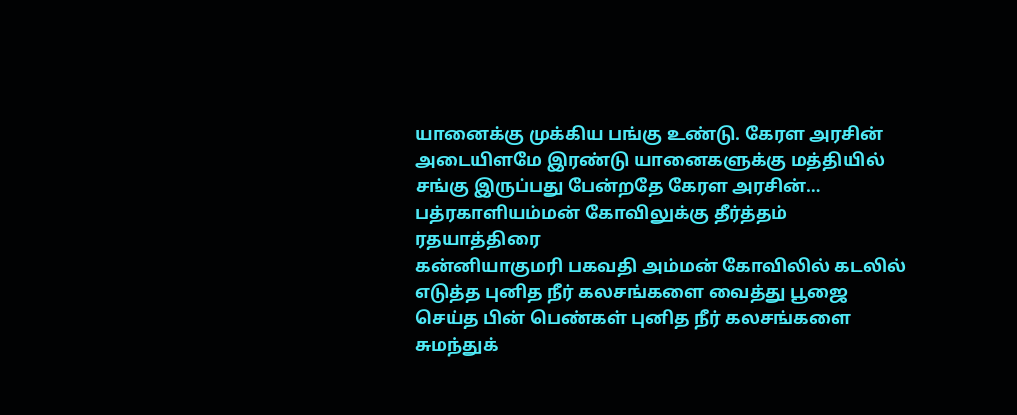யானைக்கு முக்கிய பங்கு உண்டு. கேரள அரசின் அடையிளமே இரண்டு யானைகளுக்கு மத்தியில் சங்கு இருப்பது பேன்றதே கேரள அரசின்…
பத்ரகாளியம்மன் கோவிலுக்கு தீர்த்தம் ரதயாத்திரை
கன்னியாகுமரி பகவதி அம்மன் கோவிலில் கடலில் எடுத்த புனித நீர் கலசங்களை வைத்து பூஜை செய்த பின் பெண்கள் புனித நீர் கலசங்களை சுமந்துக்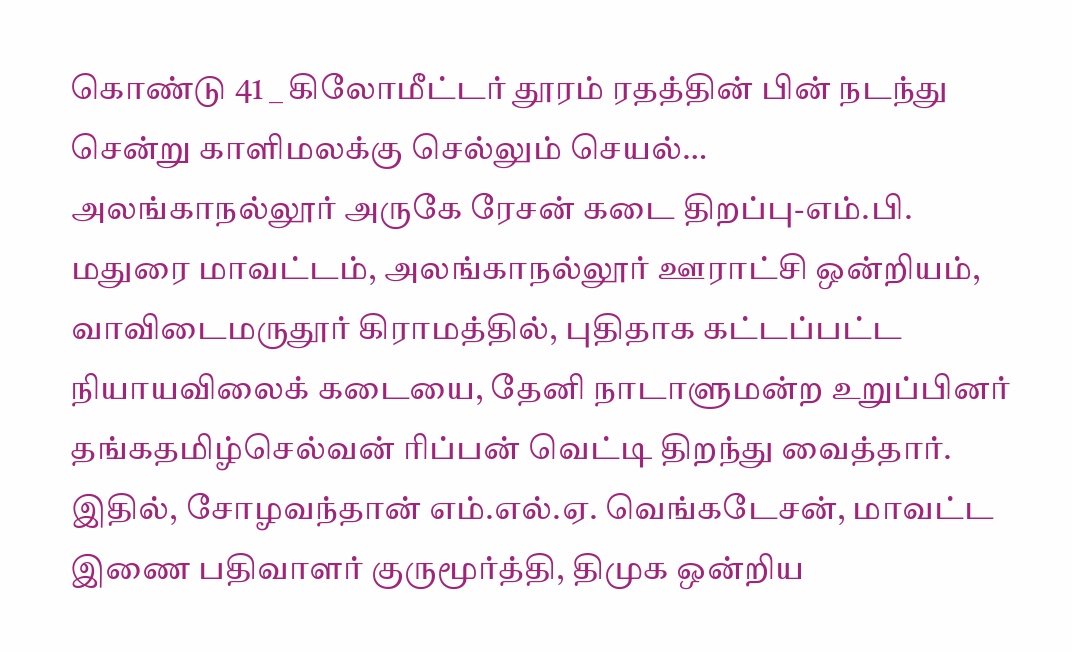கொண்டு 41 _ கிலோமீட்டர் தூரம் ரதத்தின் பின் நடந்து சென்று காளிமலக்கு செல்லும் செயல்…
அலங்காநல்லூர் அருகே ரேசன் கடை திறப்பு-எம்.பி.
மதுரை மாவட்டம், அலங்காநல்லூர் ஊராட்சி ஒன்றியம், வாவிடைமருதூர் கிராமத்தில், புதிதாக கட்டப்பட்ட நியாயவிலைக் கடையை, தேனி நாடாளுமன்ற உறுப்பினர் தங்கதமிழ்செல்வன் ரிப்பன் வெட்டி திறந்து வைத்தார். இதில், சோழவந்தான் எம்.எல்.ஏ. வெங்கடேசன், மாவட்ட இணை பதிவாளர் குருமூர்த்தி, திமுக ஒன்றிய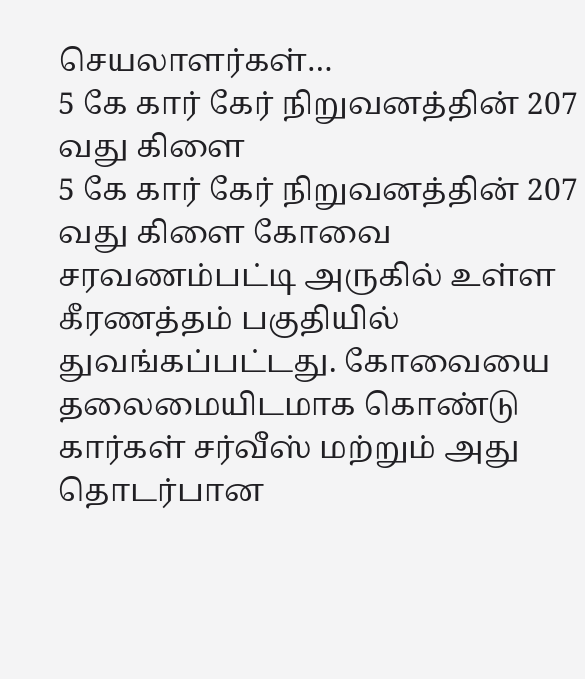செயலாளர்கள்…
5 கே கார் கேர் நிறுவனத்தின் 207 வது கிளை
5 கே கார் கேர் நிறுவனத்தின் 207 வது கிளை கோவை சரவணம்பட்டி அருகில் உள்ள கீரணத்தம் பகுதியில் துவங்கப்பட்டது. கோவையை தலைமையிடமாக கொண்டு கார்கள் சர்வீஸ் மற்றும் அது தொடர்பான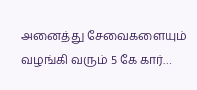அனைத்து சேவைகளையும் வழங்கி வரும் 5 கே கார்…